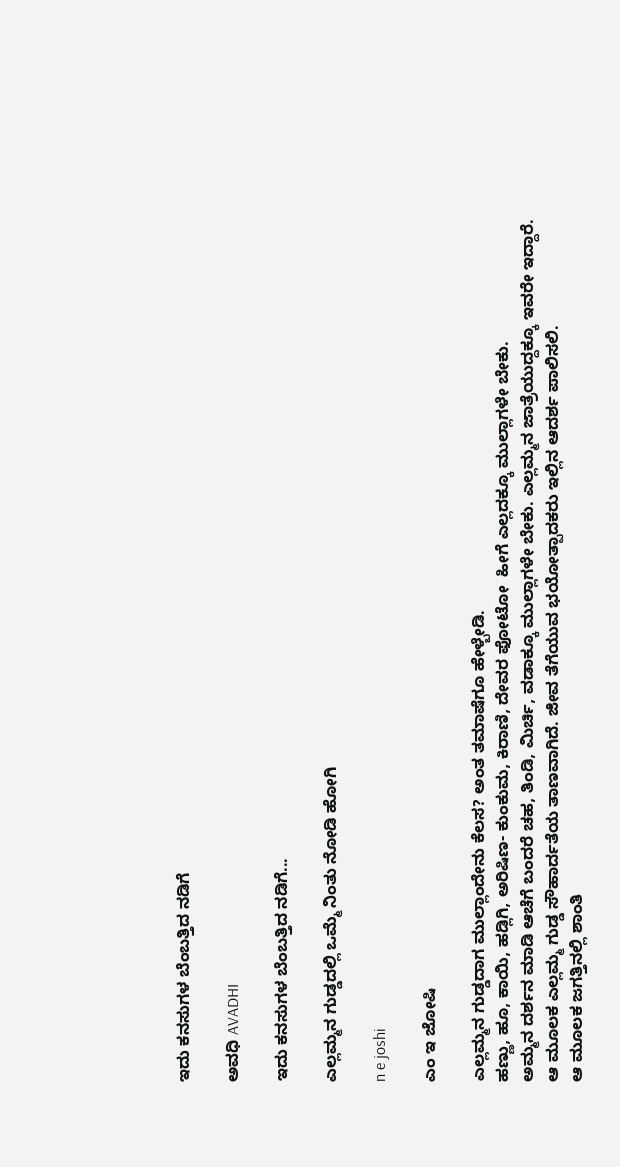ಇದು ಕನಸುಗಳ ಬೆಂಬತ್ತಿದ ನಡಿಗೆ‍

ಅವಧಿ AVADHI

ಇದು ಕನಸುಗಳ ಬೆಂಬತ್ತಿದ ನಡಿಗೆ...

ಎಲ್ಲಮ್ಮನ ಗುಡ್ಡದಲ್ಲಿ ಒಮ್ಮೆ ನಿಂತು ನೋಡಿ ಹೋಗಿ

n e joshi

ಎಂ ಇ ಜೋಷಿ

ಎಲ್ಲಮ್ಮನ ಗುಡ್ಡದಾಗ ಮುಲ್ಲಾಂದೇನು ಕೆಲಸ? ಅಂತ ತಮಾಷೆಗೂ ಹೇಳ್ಬೇಡಿ.
ಹಣ್ಣು, ಹೂ, ಕಾಯಿ, ಹಡ್ಲಿಗಿ, ಅರಿಷಿಣ- ಕುಂಕುಮ, ಕಿರಾಣಿ, ದೇವರ ಫೋಟೋ  ಹೀಗೆ ಎಲ್ಲದಕ್ಕೂ ಮುಲ್ಲಾಗಳೇ ಬೇಕು.
ಅಮ್ಮನ ದರ್ಶನ ಮಾಡಿ ಆಚೆಗೆ ಬಂದರೆ ಚಹ, ತಿಂಡಿ, ಮಿರ್ಚಿ, ವಡಾಕ್ಕೂ ಮುಲ್ಲಾಗಳೇ ಬೇಕು. ಎಲ್ಲಮ್ಮನ ಜಾತ್ರೆಯುದ್ದಕ್ಕೂ ಇವರೇ ಇದ್ದಾರೆ.
ಆ ಮೂಲಕ ಎಲ್ಲಮ್ಮ ಗುಡ್ಡ ಸೌಹಾರ್ದತೆಯ ತಾಣವಾಗಿದೆ. ಜೀವ ತೆಗೆಯುವ ಭಯೋತ್ಪಾದಕರು ಇಲ್ಲಿನ ಆದರ್ಶ ಪಾಲಿಸಲಿ.
ಆ ಮೂಲಕ ಜಗತ್ತಿನಲ್ಲಿ ಶಾಂತಿ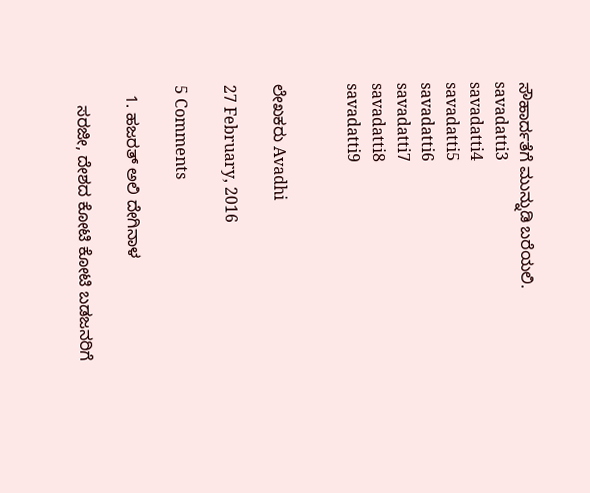ಸೌಹಾರ್ದತೆಗೆ ಮುನ್ನುಡಿ ಬರೆಯಲಿ.
savadatti3
savadatti4
savadatti5
savadatti6
savadatti7
savadatti8
savadatti9


ಲೇಖಕರು Avadhi

27 February, 2016

5 Comments

  1. ಹಜರತ್ ಅಲಿ ದೇಗಿನಾಳ

    ಸರಜೀ, ದೇಶದ ಕೋಟಿ ಕೋಟಿ ಬಡಜನರಿಗೆ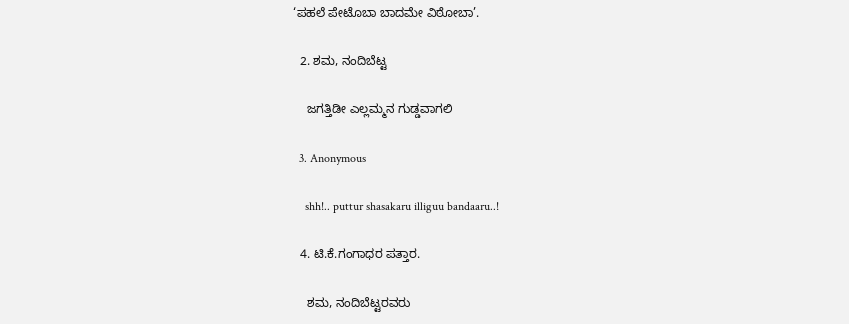‘ಪಹಲೆ ಪೇಟೊಬಾ ಬಾದಮೇ ವಿಠೋಬಾ’.

  2. ಶಮ, ನಂದಿಬೆಟ್ಟ

    ಜಗತ್ತಿಡೀ ಎಲ್ಲಮ್ಮನ ಗುಡ್ಡವಾಗಲಿ

  3. Anonymous

    shh!.. puttur shasakaru illiguu bandaaru..!

  4. ಟಿ.ಕೆ.ಗಂಗಾಧರ ಪತ್ತಾರ.

    ಶಮ, ನಂದಿಬೆಟ್ಟರವರು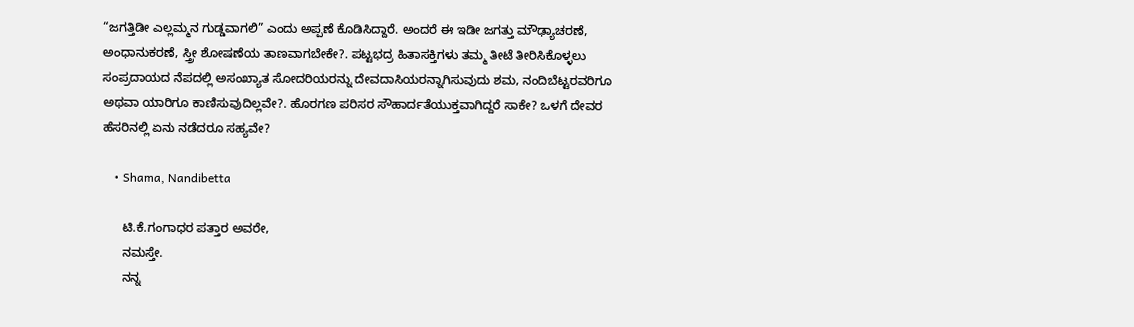“ಜಗತ್ತಿಡೀ ಎಲ್ಲಮ್ಮನ ಗುಡ್ಡವಾಗಲಿ” ಎಂದು ಅಪ್ಪಣೆ ಕೊಡಿಸಿದ್ದಾರೆ. ಅಂದರೆ ಈ ಇಡೀ ಜಗತ್ತು ಮೌಢ್ಯಾಚರಣೆ, ಅಂಧಾನುಕರಣೆ, ಸ್ತ್ರೀ ಶೋಷಣೆಯ ತಾಣವಾಗಬೇಕೇ?. ಪಟ್ಟಭದ್ರ ಹಿತಾಸಕ್ತಿಗಳು ತಮ್ಮ ತೀಟೆ ತೀರಿಸಿಕೊಳ್ಳಲು ಸಂಪ್ರದಾಯದ ನೆಪದಲ್ಲಿ ಅಸಂಖ್ಯಾತ ಸೋದರಿಯರನ್ನು ದೇವದಾಸಿಯರನ್ನಾಗಿಸುವುದು ಶಮ, ನಂದಿಬೆಟ್ಟರವರಿಗೂ ಅಥವಾ ಯಾರಿಗೂ ಕಾಣಿಸುವುದಿಲ್ಲವೇ?. ಹೊರಗಣ ಪರಿಸರ ಸೌಹಾರ್ದತೆಯುಕ್ತವಾಗಿದ್ದರೆ ಸಾಕೇ? ಒಳಗೆ ದೇವರ ಹೆಸರಿನಲ್ಲಿ ಏನು ನಡೆದರೂ ಸಹ್ಯವೇ?

    • Shama, Nandibetta

      ಟಿ.ಕೆ.ಗಂಗಾಧರ ಪತ್ತಾರ ಅವರೇ,
      ನಮಸ್ತೇ.
      ನನ್ನ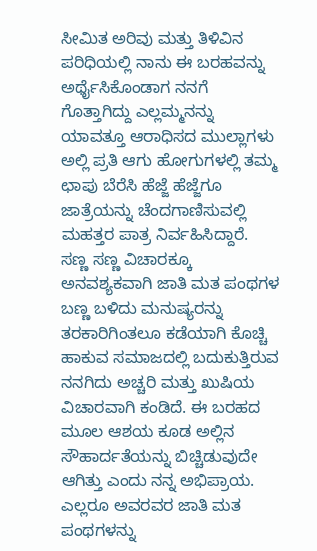ಸೀಮಿತ ಅರಿವು ಮತ್ತು ತಿಳಿವಿನ ಪರಿಧಿಯಲ್ಲಿ ನಾನು ಈ ಬರಹವನ್ನು ಅರ್ಥೈಸಿಕೊಂಡಾಗ ನನಗೆ ಗೊತ್ತಾಗಿದ್ದು ಎಲ್ಲಮ್ಮನನ್ನು ಯಾವತ್ತೂ ಆರಾಧಿಸದ ಮುಲ್ಲಾಗಳು ಅಲ್ಲಿ ಪ್ರತಿ ಆಗು ಹೋಗುಗಳಲ್ಲಿ ತಮ್ಮ ಛಾಪು ಬೆರೆಸಿ ಹೆಜ್ಜೆ ಹೆಜ್ಜೆಗೂ ಜಾತ್ರೆಯನ್ನು ಚೆಂದಗಾಣಿಸುವಲ್ಲಿ ಮಹತ್ತರ ಪಾತ್ರ ನಿರ್ವಹಿಸಿದ್ದಾರೆ. ಸಣ್ಣ ಸಣ್ಣ ವಿಚಾರಕ್ಕೂ ಅನವಶ್ಯಕವಾಗಿ ಜಾತಿ ಮತ ಪಂಥಗಳ ಬಣ್ಣ ಬಳಿದು ಮನುಷ್ಯರನ್ನು ತರಕಾರಿಗಿಂತಲೂ ಕಡೆಯಾಗಿ ಕೊಚ್ಚಿ ಹಾಕುವ ಸಮಾಜದಲ್ಲಿ ಬದುಕುತ್ತಿರುವ ನನಗಿದು ಅಚ್ಚರಿ ಮತ್ತು ಖುಷಿಯ ವಿಚಾರವಾಗಿ ಕಂಡಿದೆ. ಈ ಬರಹದ ಮೂಲ ಆಶಯ ಕೂಡ ಅಲ್ಲಿನ ಸೌಹಾರ್ದತೆಯನ್ನು ಬಿಚ್ಚಿಡುವುದೇ ಆಗಿತ್ತು ಎಂದು ನನ್ನ ಅಭಿಪ್ರಾಯ. ಎಲ್ಲರೂ ಅವರವರ ಜಾತಿ ಮತ ಪಂಥಗಳನ್ನು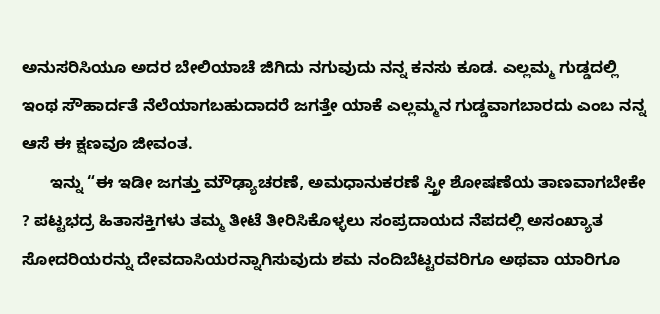ಅನುಸರಿಸಿಯೂ ಅದರ ಬೇಲಿಯಾಚೆ ಜಿಗಿದು ನಗುವುದು ನನ್ನ ಕನಸು ಕೂಡ. ಎಲ್ಲಮ್ಮ ಗುಡ್ಡದಲ್ಲಿ ಇಂಥ ಸೌಹಾರ್ದತೆ ನೆಲೆಯಾಗಬಹುದಾದರೆ ಜಗತ್ತೇ ಯಾಕೆ ಎಲ್ಲಮ್ಮನ ಗುಡ್ಡವಾಗಬಾರದು ಎಂಬ ನನ್ನ ಆಸೆ ಈ ಕ್ಷಣವೂ ಜೀವಂತ.
      ಇನ್ನು “ಈ ಇಡೀ ಜಗತ್ತು ಮೌಢ್ಯಾಚರಣೆ, ಅಮಧಾನುಕರಣೆ ಸ್ತ್ರೀ ಶೋಷಣೆಯ ತಾಣವಾಗಬೇಕೇ ? ಪಟ್ಟಭದ್ರ ಹಿತಾಸಕ್ತಿಗಳು ತಮ್ಮ ತೀಟೆ ತೀರಿಸಿಕೊಳ್ಳಲು ಸಂಪ್ರದಾಯದ ನೆಪದಲ್ಲಿ ಅಸಂಖ್ಯಾತ ಸೋದರಿಯರನ್ನು ದೇವದಾಸಿಯರನ್ನಾಗಿಸುವುದು ಶಮ ನಂದಿಬೆಟ್ಟರವರಿಗೂ ಅಥವಾ ಯಾರಿಗೂ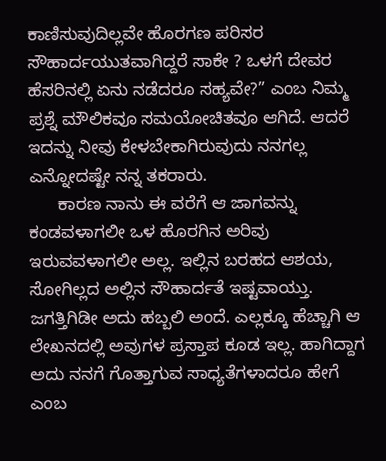ಕಾಣಿಸುವುದಿಲ್ಲವೇ ಹೊರಗಣ ಪರಿಸರ ಸೌಹಾರ್ದಯುತವಾಗಿದ್ದರೆ ಸಾಕೇ ? ಒಳಗೆ ದೇವರ ಹೆಸರಿನಲ್ಲಿ ಏನು ನಡೆದರೂ ಸಹ್ಯವೇ?” ಎಂಬ ನಿಮ್ಮ ಪ್ರಶ್ನೆ ಮೌಲಿಕವೂ ಸಮಯೋಚಿತವೂ ಆಗಿದೆ. ಆದರೆ ಇದನ್ನು ನೀವು ಕೇಳಬೇಕಾಗಿರುವುದು ನನಗಲ್ಲ ಎನ್ನೋದಷ್ಟೇ ನನ್ನ ತಕರಾರು.
      ಕಾರಣ ನಾನು ಈ ವರೆಗೆ ಆ ಜಾಗವನ್ನು ಕಂಡವಳಾಗಲೀ ಒಳ ಹೊರಗಿನ ಅರಿವು ಇರುವವಳಾಗಲೀ ಅಲ್ಲ. ಇಲ್ಲಿನ ಬರಹದ ಆಶಯ, ಸೋಗಿಲ್ಲದ ಅಲ್ಲಿನ ಸೌಹಾರ್ದತೆ ಇಷ್ಟವಾಯ್ತು. ಜಗತ್ತಿಗಿಡೀ ಅದು ಹಬ್ಬಲಿ ಅಂದೆ. ಎಲ್ಲಕ್ಕೂ ಹೆಚ್ಚಾಗಿ ಆ ಲೇಖನದಲ್ಲಿ ಅವುಗಳ ಪ್ರಸ್ತಾಪ ಕೂಡ ಇಲ್ಲ. ಹಾಗಿದ್ದಾಗ ಅದು ನನಗೆ ಗೊತ್ತಾಗುವ ಸಾಧ್ಯತೆಗಳಾದರೂ ಹೇಗೆ ಎಂಬ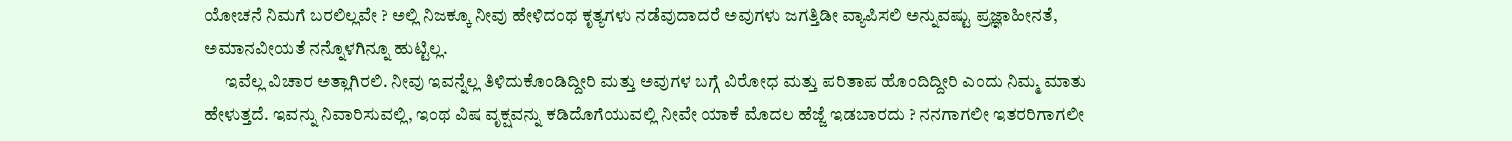ಯೋಚನೆ ನಿಮಗೆ ಬರಲಿಲ್ಲವೇ ? ಅಲ್ಲಿ ನಿಜಕ್ಕೂ ನೀವು ಹೇಳಿದಂಥ ಕೃತ್ಯಗಳು ನಡೆವುದಾದರೆ ಅವುಗಳು ಜಗತ್ತಿಡೀ ವ್ಯಾಪಿಸಲಿ ಅನ್ನುವಷ್ಟು ಪ್ರಜ್ಞಾಹೀನತೆ, ಅಮಾನವೀಯತೆ ನನ್ನೊಳಗಿನ್ನೂ ಹುಟ್ಟಿಲ್ಲ.
      ಇವೆಲ್ಲ ವಿಚಾರ ಅತ್ಲಾಗಿರಲಿ. ನೀವು ಇವನ್ನೆಲ್ಲ ತಿಳಿದುಕೊಂಡಿದ್ದೀರಿ ಮತ್ತು ಅವುಗಳ ಬಗ್ಗೆ ವಿರೋಧ ಮತ್ತು ಪರಿತಾಪ ಹೊಂದಿದ್ದೀರಿ ಎಂದು ನಿಮ್ಮ ಮಾತು ಹೇಳುತ್ತದೆ. ಇವನ್ನು ನಿವಾರಿಸುವಲ್ಲಿ, ಇಂಥ ವಿಷ ವೃಕ್ಷವನ್ನು ಕಡಿದೊಗೆಯುವಲ್ಲಿ ನೀವೇ ಯಾಕೆ ಮೊದಲ ಹೆಜ್ಜೆ ಇಡಬಾರದು ? ನನಗಾಗಲೀ ಇತರರಿಗಾಗಲೀ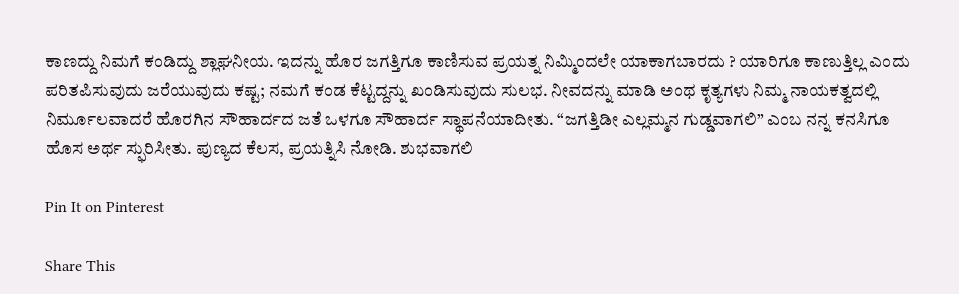ಕಾಣದ್ದು ನಿಮಗೆ ಕಂಡಿದ್ದು ಶ್ಲಾಘನೀಯ. ಇದನ್ನು ಹೊರ ಜಗತ್ತಿಗೂ ಕಾಣಿಸುವ ಪ್ರಯತ್ನ ನಿಮ್ಮಿಂದಲೇ ಯಾಕಾಗಬಾರದು ? ಯಾರಿಗೂ ಕಾಣುತ್ತಿಲ್ಲ ಎಂದು ಪರಿತಪಿಸುವುದು ಜರೆಯುವುದು ಕಷ್ಟ; ನಮಗೆ ಕಂಡ ಕೆಟ್ಟದ್ದನ್ನು ಖಂಡಿಸುವುದು ಸುಲಭ. ನೀವದನ್ನು ಮಾಡಿ ಅಂಥ ಕೃತ್ಯಗಳು ನಿಮ್ಮ ನಾಯಕತ್ವದಲ್ಲಿ ನಿರ್ಮೂಲವಾದರೆ ಹೊರಗಿನ ಸೌಹಾರ್ದದ ಜತೆ ಒಳಗೂ ಸೌಹಾರ್ದ ಸ್ಥಾಪನೆಯಾದೀತು. “ಜಗತ್ತಿಡೀ ಎಲ್ಲಮ್ಮನ ಗುಡ್ಡವಾಗಲಿ” ಎಂಬ ನನ್ನ ಕನಸಿಗೂ ಹೊಸ ಅರ್ಥ ಸ್ಫುರಿಸೀತು. ಪುಣ್ಯದ ಕೆಲಸ, ಪ್ರಯತ್ನಿಸಿ ನೋಡಿ. ಶುಭವಾಗಲಿ

Pin It on Pinterest

Share This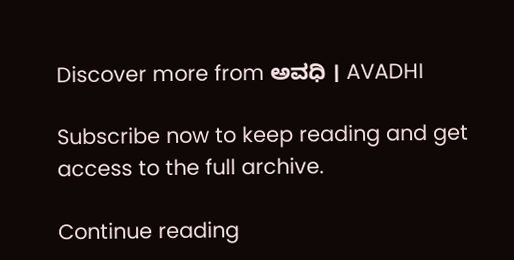Discover more from ಅವಧಿ । AVADHI

Subscribe now to keep reading and get access to the full archive.

Continue reading